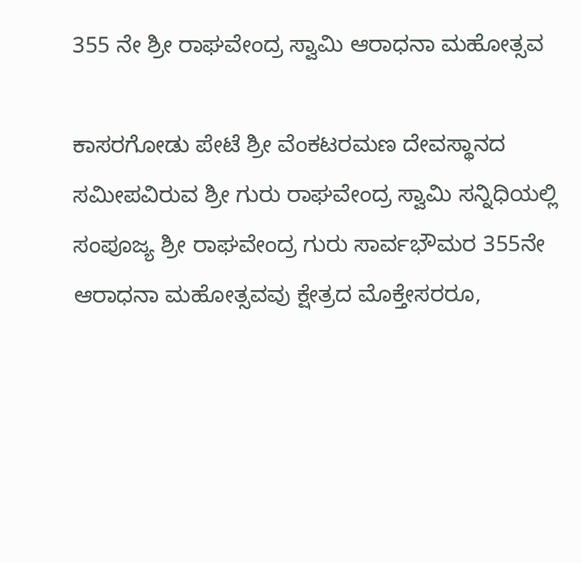355 ನೇ ಶ್ರೀ ರಾಘವೇಂದ್ರ ಸ್ವಾಮಿ ಆರಾಧನಾ ಮಹೋತ್ಸವ

ಕಾಸರಗೋಡು ಪೇಟೆ ಶ್ರೀ ವೆಂಕಟರಮಣ ದೇವಸ್ಥಾನದ ಸಮೀಪವಿರುವ ಶ್ರೀ ಗುರು ರಾಘವೇಂದ್ರ ಸ್ವಾಮಿ ಸನ್ನಿಧಿಯಲ್ಲಿ ಸಂಪೂಜ್ಯ ಶ್ರೀ ರಾಘವೇಂದ್ರ ಗುರು ಸಾರ್ವಭೌಮರ 355ನೇ ಆರಾಧನಾ ಮಹೋತ್ಸವವು ಕ್ಷೇತ್ರದ ಮೊಕ್ತೇಸರರೂ,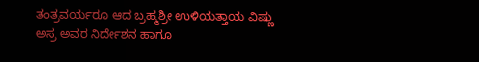ತಂತ್ರವರ್ಯರೂ ಆದ ಬ್ರಹ್ಮಶ್ರೀ ಉಳಿಯತ್ತಾಯ ವಿಷ್ಣು ಅಸ್ರ ಅವರ ನಿರ್ದೇಶನ ಹಾಗೂ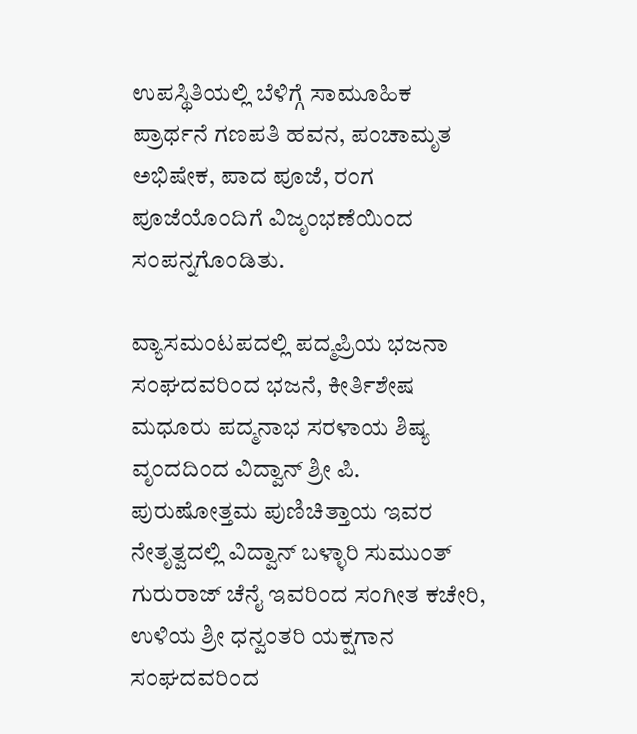ಉಪಸ್ಥಿತಿಯಲ್ಲಿ ಬೆಳಿಗ್ಗೆ ಸಾಮೂಹಿಕ ಪ್ರಾರ್ಥನೆ ಗಣಪತಿ ಹವನ, ಪಂಚಾಮೃತ ಅಭಿಷೇಕ, ಪಾದ ಪೂಜೆ, ರಂಗ ಪೂಜೆಯೊಂದಿಗೆ ವಿಜೃಂಭಣೆಯಿಂದ ಸಂಪನ್ನಗೊಂಡಿತು.

ವ್ಯಾಸಮಂಟಪದಲ್ಲಿ ಪದ್ಮಪ್ರಿಯ ಭಜನಾ ಸಂಘದವರಿಂದ ಭಜನೆ, ಕೀರ್ತಿಶೇಷ ಮಧೂರು ಪದ್ಮನಾಭ ಸರಳಾಯ ಶಿಷ್ಯ ವೃಂದದಿಂದ ವಿದ್ವಾನ್ ಶ್ರೀ ಪಿ. ಪುರುಷೋತ್ತಮ ಪುಣಿಚಿತ್ತಾಯ ಇವರ ನೇತೃತ್ವದಲ್ಲಿ ವಿದ್ವಾನ್ ಬಳ್ಳಾರಿ ಸುಮುಂತ್ ಗುರುರಾಜ್ ಚೆನೈ ಇವರಿಂದ ಸಂಗೀತ ಕಚೇರಿ, ಉಳಿಯ ಶ್ರೀ ಧನ್ವಂತರಿ ಯಕ್ಷಗಾನ ಸಂಘದವರಿಂದ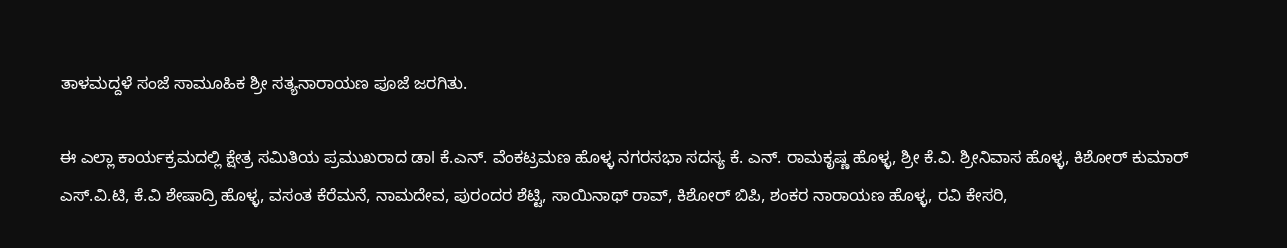ತಾಳಮದ್ದಳೆ ಸಂಜೆ ಸಾಮೂಹಿಕ ಶ್ರೀ ಸತ್ಯನಾರಾಯಣ ಪೂಜೆ ಜರಗಿತು.

ಈ ಎಲ್ಲಾ ಕಾರ್ಯಕ್ರಮದಲ್ಲಿ ಕ್ಷೇತ್ರ ಸಮಿತಿಯ ಪ್ರಮುಖರಾದ ಡಾl ಕೆ.ಎನ್. ವೆಂಕಟ್ರಮಣ ಹೊಳ್ಳ ನಗರಸಭಾ ಸದಸ್ಯ ಕೆ. ಎನ್. ರಾಮಕೃಷ್ಣ ಹೊಳ್ಳ, ಶ್ರೀ ಕೆ.ವಿ. ಶ್ರೀನಿವಾಸ ಹೊಳ್ಳ, ಕಿಶೋರ್ ಕುಮಾರ್ ಎಸ್.ವಿ.ಟಿ, ಕೆ.ವಿ ಶೇಷಾದ್ರಿ ಹೊಳ್ಳ, ವಸಂತ ಕೆರೆಮನೆ, ನಾಮದೇವ, ಪುರಂದರ ಶೆಟ್ಟಿ, ಸಾಯಿನಾಥ್ ರಾವ್, ಕಿಶೋರ್ ಬಿಪಿ, ಶಂಕರ ನಾರಾಯಣ ಹೊಳ್ಳ, ರವಿ ಕೇಸರಿ,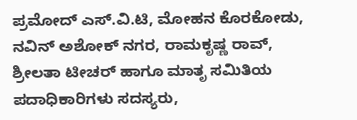ಪ್ರಮೋದ್ ಎಸ್.ವಿ.ಟಿ, ಮೋಹನ ಕೊರಕೋಡು, ನವಿನ್ ಅಶೋಕ್ ನಗರ, ರಾಮಕೃಷ್ಣ ರಾವ್, ಶ್ರೀಲತಾ ಟೀಚರ್ ಹಾಗೂ ಮಾತೃ ಸಮಿತಿಯ ಪದಾಧಿಕಾರಿಗಳು ಸದಸ್ಯರು,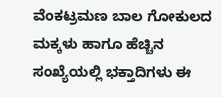ವೆಂಕಟ್ರಮಣ ಬಾಲ ಗೋಕುಲದ ಮಕ್ಕಳು ಹಾಗೂ ಹೆಚ್ಚಿನ ಸಂಖ್ಯೆಯಲ್ಲಿ ಭಕ್ತಾದಿಗಳು ಈ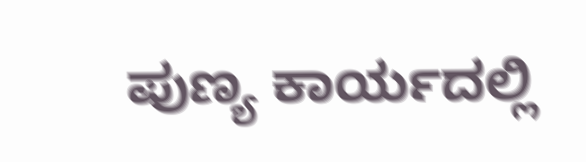ಪುಣ್ಯ ಕಾರ್ಯದಲ್ಲಿ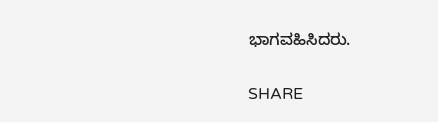ಭಾಗವಹಿಸಿದರು.

SHARE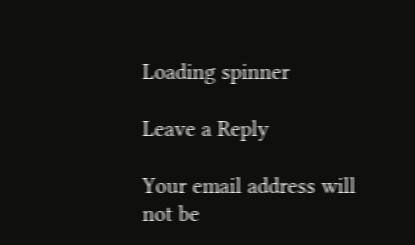Loading spinner

Leave a Reply

Your email address will not be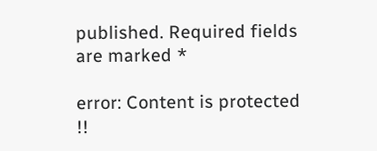published. Required fields are marked *

error: Content is protected !!